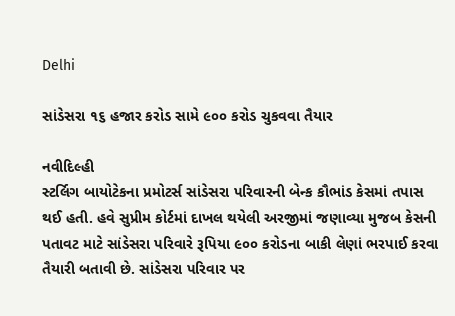Delhi

સાંડેસરા ૧૬ હજાર કરોડ સામે ૯૦૦ કરોડ ચુકવવા તૈયાર

નવીદિલ્હી
સ્ટર્લિગ બાયોટેકના પ્રમોટર્સ સાંડેસરા પરિવારની બેન્ક કૌભાંડ કેસમાં તપાસ થઈ હતી. હવે સુપ્રીમ કોર્ટમાં દાખલ થયેલી અરજીમાં જણાવ્યા મુજબ કેસની પતાવટ માટે સાંડેસરા પરિવારે રૂપિયા ૯૦૦ કરોડના બાકી લેણાં ભરપાઈ કરવા તૈયારી બતાવી છે. સાંડેસરા પરિવાર પર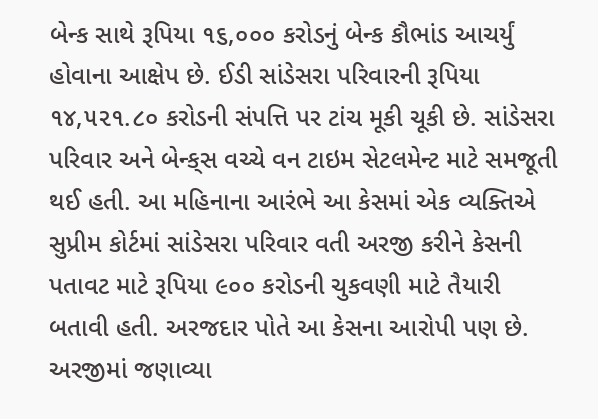બેન્ક સાથે રૂપિયા ૧૬,૦૦૦ કરોડનું બેન્ક કૌભાંડ આચર્યું હોવાના આક્ષેપ છે. ઈડી સાંડેસરા પરિવારની રૂપિયા ૧૪,૫૨૧.૮૦ કરોડની સંપત્તિ પર ટાંચ મૂકી ચૂકી છે. સાંડેસરા પરિવાર અને બેન્ક્‌સ વચ્ચે વન ટાઇમ સેટલમેન્ટ માટે સમજૂતી થઈ હતી. આ મહિનાના આરંભે આ કેસમાં એક વ્યક્તિએ સુપ્રીમ કોર્ટમાં સાંડેસરા પરિવાર વતી અરજી કરીને કેસની પતાવટ માટે રૂપિયા ૯૦૦ કરોડની ચુકવણી માટે તૈયારી બતાવી હતી. અરજદાર પોતે આ કેસના આરોપી પણ છે. અરજીમાં જણાવ્યા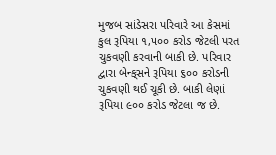મુજબ સાંડેસરા પરિવારે આ કેસમાં કુલ રૂપિયા ૧,૫૦૦ કરોડ જેટલી પરત ચુકવણી કરવાની બાકી છે. પરિવાર દ્વારા બેન્ક્‌સને રૂપિયા ૬૦૦ કરોડની ચુકવણી થઈ ચૂકી છે. બાકી લેણાં રૂપિયા ૯૦૦ કરોડ જેટલા જ છે.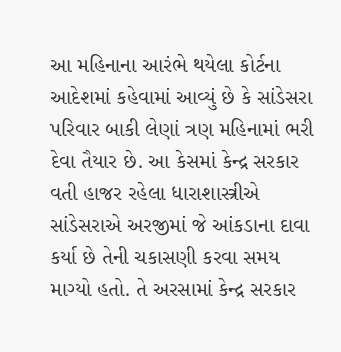આ મહિનાના આરંભે થયેલા કોર્ટના આદેશમાં કહેવામાં આવ્યું છે કે સાંડેસરા પરિવાર બાકી લેણાં ત્રણ મહિનામાં ભરી દેવા તૈયાર છે. આ કેસમાં કેન્દ્ર સરકાર વતી હાજર રહેલા ધારાશાસ્ત્રીએ સાંડેસરાએ અરજીમાં જે આંકડાના દાવા કર્યા છે તેની ચકાસણી કરવા સમય માગ્યો હતો. તે અરસામાં કેન્દ્ર સરકાર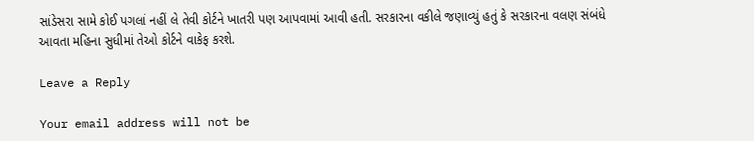સાંડેસરા સામે કોઈ પગલાં નહીં લે તેવી કોર્ટને ખાતરી પણ આપવામાં આવી હતી. સરકારના વકીલે જણાવ્યું હતું કે સરકારના વલણ સંબંધે આવતા મહિના સુધીમાં તેઓ કોર્ટને વાકેફ કરશે.

Leave a Reply

Your email address will not be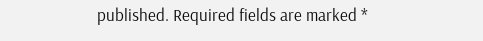published. Required fields are marked *